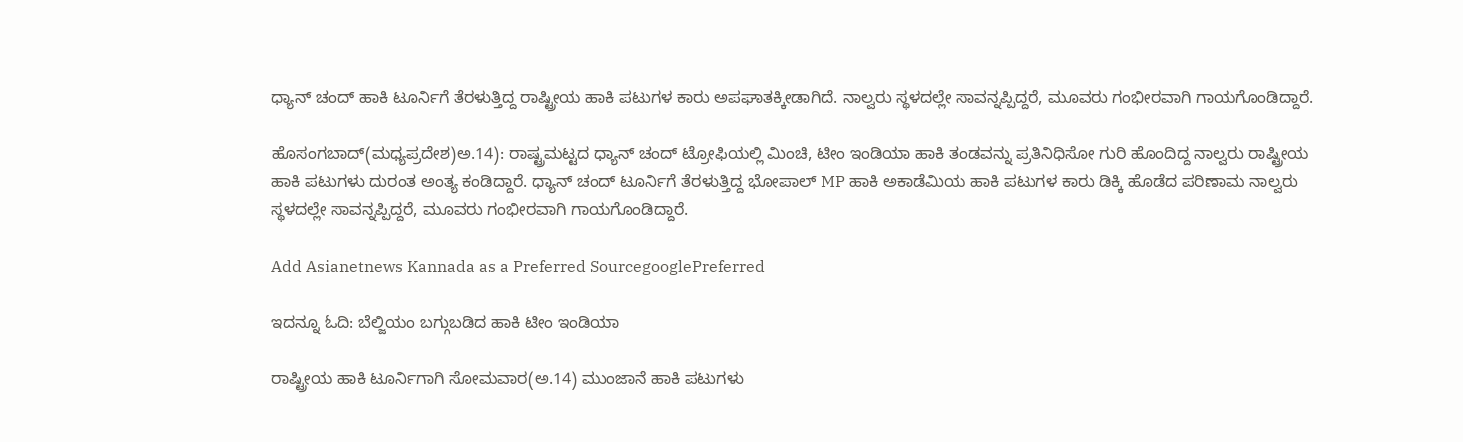ಧ್ಯಾನ್ ಚಂದ್ ಹಾಕಿ ಟೂರ್ನಿಗೆ ತೆರಳುತ್ತಿದ್ದ ರಾಷ್ಟ್ರೀಯ ಹಾಕಿ ಪಟುಗಳ ಕಾರು ಅಪಘಾತಕ್ಕೀಡಾಗಿದೆ. ನಾಲ್ವರು ಸ್ಥಳದಲ್ಲೇ ಸಾವನ್ನಪ್ಪಿದ್ದರೆ, ಮೂವರು ಗಂಭೀರವಾಗಿ ಗಾಯಗೊಂಡಿದ್ದಾರೆ.

ಹೊಸಂಗಬಾದ್(ಮಧ್ಯಪ್ರದೇಶ)ಅ.14): ರಾಷ್ಟ್ರಮಟ್ಟದ ಧ್ಯಾನ್ ಚಂದ್ ಟ್ರೋಫಿಯಲ್ಲಿ ಮಿಂಚಿ, ಟೀಂ ಇಂಡಿಯಾ ಹಾಕಿ ತಂಡವನ್ನು ಪ್ರತಿನಿಧಿಸೋ ಗುರಿ ಹೊಂದಿದ್ದ ನಾಲ್ವರು ರಾಷ್ಟ್ರೀಯ ಹಾಕಿ ಪಟುಗಳು ದುರಂತ ಅಂತ್ಯ ಕಂಡಿದ್ದಾರೆ. ಧ್ಯಾನ್ ಚಂದ್ ಟೂರ್ನಿಗೆ ತೆರಳುತ್ತಿದ್ದ ಭೋಪಾಲ್ MP ಹಾಕಿ ಅಕಾಡೆಮಿಯ ಹಾಕಿ ಪಟುಗಳ ಕಾರು ಡಿಕ್ಕಿ ಹೊಡೆದ ಪರಿಣಾಮ ನಾಲ್ವರು ಸ್ಥಳದಲ್ಲೇ ಸಾವನ್ನಪ್ಪಿದ್ದರೆ, ಮೂವರು ಗಂಭೀರವಾಗಿ ಗಾಯಗೊಂಡಿದ್ದಾರೆ.

Add Asianetnews Kannada as a Preferred SourcegooglePreferred

ಇದನ್ನೂ ಓದಿ: ಬೆಲ್ಜಿಯಂ ಬಗ್ಗುಬಡಿದ ಹಾಕಿ ಟೀಂ ಇಂಡಿಯಾ

ರಾಷ್ಟ್ರೀಯ ಹಾಕಿ ಟೂರ್ನಿಗಾಗಿ ಸೋಮವಾರ(ಅ.14) ಮುಂಜಾನೆ ಹಾಕಿ ಪಟುಗಳು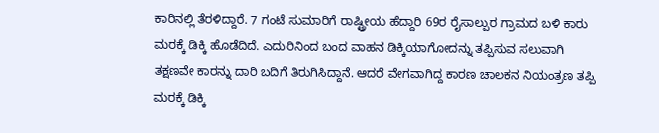ಕಾರಿನಲ್ಲಿ ತೆರಳಿದ್ದಾರೆ. 7 ಗಂಟೆ ಸುಮಾರಿಗೆ ರಾಷ್ಟ್ರೀಯ ಹೆದ್ದಾರಿ 69ರ ರೈಸಾಲ್ಪುರ ಗ್ರಾಮದ ಬಳಿ ಕಾರು ಮರಕ್ಕೆ ಡಿಕ್ಕಿ ಹೊಡೆದಿದೆ. ಎದುರಿನಿಂದ ಬಂದ ವಾಹನ ಡಿಕ್ಕಿಯಾಗೋದನ್ನು ತಪ್ಪಿಸುವ ಸಲುವಾಗಿ ತಕ್ಷಣವೇ ಕಾರನ್ನು ದಾರಿ ಬದಿಗೆ ತಿರುಗಿಸಿದ್ದಾನೆ. ಆದರೆ ವೇಗವಾಗಿದ್ದ ಕಾರಣ ಚಾಲಕನ ನಿಯಂತ್ರಣ ತಪ್ಪಿ ಮರಕ್ಕೆ ಡಿಕ್ಕಿ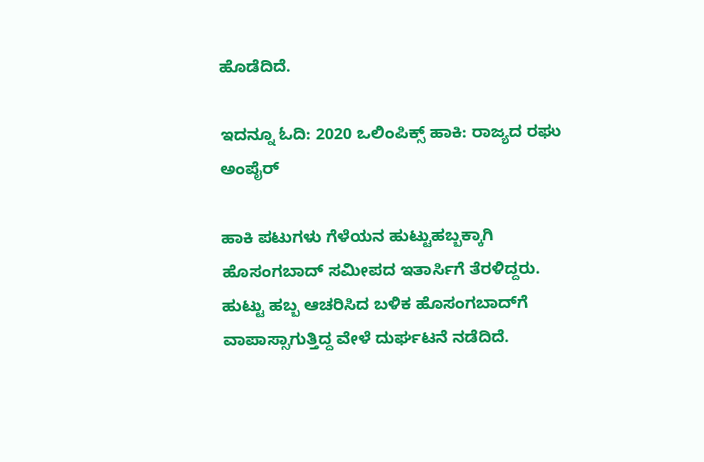ಹೊಡೆದಿದೆ.

ಇದನ್ನೂ ಓದಿ: 2020 ಒಲಿಂಪಿಕ್ಸ್ ಹಾಕಿ: ರಾಜ್ಯದ ರಘು ಅಂಪೈರ್

ಹಾಕಿ ಪಟುಗಳು ಗೆಳೆಯನ ಹುಟ್ಟುಹಬ್ಬಕ್ಕಾಗಿ ಹೊಸಂಗಬಾದ್ ಸಮೀಪದ ಇತಾರ್ಸಿಗೆ ತೆರಳಿದ್ದರು. ಹುಟ್ಟು ಹಬ್ಬ ಆಚರಿಸಿದ ಬಳಿಕ ಹೊಸಂಗಬಾದ್‌ಗೆ ವಾಪಾಸ್ಸಾಗುತ್ತಿದ್ದ ವೇಳೆ ದುರ್ಘಟನೆ ನಡೆದಿದೆ.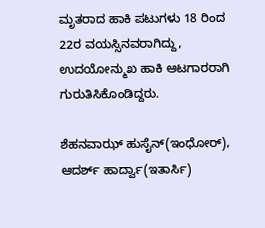ಮೃತರಾದ ಹಾಕಿ ಪಟುಗಳು 18 ರಿಂದ 22ರ ವಯಸ್ಸಿನವರಾಗಿದ್ದು, ಉದಯೋನ್ಮುಖ ಹಾಕಿ ಆಟಗಾರರಾಗಿ ಗುರುತಿಸಿಕೊಂಡಿದ್ದರು.

ಶೆಹನವಾಝ್ ಹುಸೈನ್(ಇಂಧೋರ್), ಆದರ್ಶ್ ಹಾರ್ದ್ವಾ(ಇತಾರ್ಸಿ)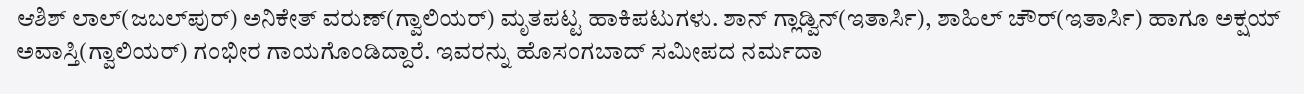ಆಶಿಶ್ ಲಾಲ್(ಜಬಲ್‌ಪುರ್) ಅನಿಕೇತ್ ವರುಣ್(ಗ್ವಾಲಿಯರ್) ಮೃತಪಟ್ಟ ಹಾಕಿಪಟುಗಳು. ಶಾನ್ ಗ್ಲಾಡ್ವಿನ್(ಇತಾರ್ಸಿ), ಶಾಹಿಲ್ ಚೌರ್(ಇತಾರ್ಸಿ) ಹಾಗೂ ಅಕ್ಷಯ್ ಅವಾಸ್ತಿ(ಗ್ವಾಲಿಯರ್) ಗಂಭೀರ ಗಾಯಗೊಂಡಿದ್ದಾರೆ. ಇವರನ್ನು ಹೊಸಂಗಬಾದ್ ಸಮೀಪದ ನರ್ಮದಾ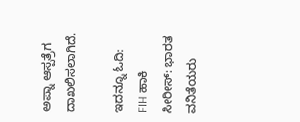ಅಪ್ನಾ ಆಸ್ಪತ್ರೆಗ ದಾಖಲಿಸಲಾಗಿದೆ.

ಇದನ್ನೂ ಓದಿ: FIH ಹಾಕಿ ಸೀರೀಸ್: ಭಾರತ ವನಿತೆಯರು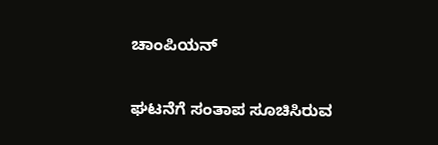ಚಾಂಪಿಯನ್

ಘಟನೆಗೆ ಸಂತಾಪ ಸೂಚಿಸಿರುವ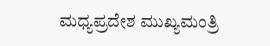ಮಧ್ಯಪ್ರದೇಶ ಮುಖ್ಯಮಂತ್ರಿ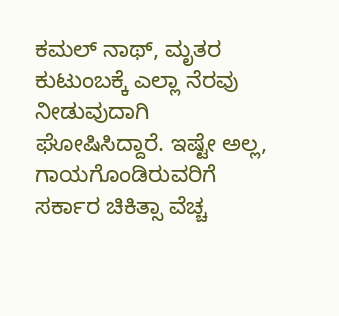ಕಮಲ್ ನಾಥ್, ಮೃತರ ಕುಟುಂಬಕ್ಕೆ ಎಲ್ಲಾ ನೆರವು ನೀಡುವುದಾಗಿ ಘೋಷಿಸಿದ್ದಾರೆ. ಇಷ್ಟೇ ಅಲ್ಲ, ಗಾಯಗೊಂಡಿರುವರಿಗೆ ಸರ್ಕಾರ ಚಿಕಿತ್ಸಾ ವೆಚ್ಚ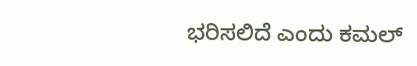ಭರಿಸಲಿದೆ ಎಂದು ಕಮಲ್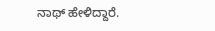ನಾಥ್ ಹೇಳಿದ್ದಾರೆ.